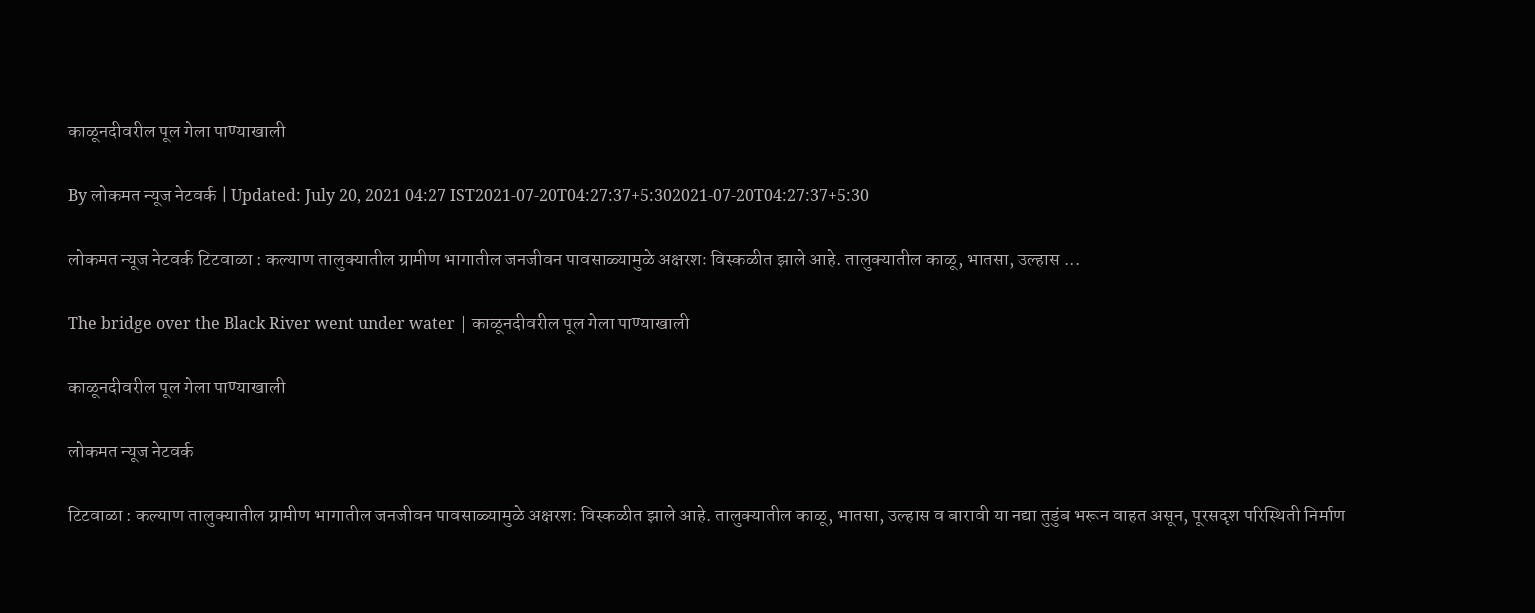काळूनदीवरील पूल गेला पाण्याखाली

By लोकमत न्यूज नेटवर्क | Updated: July 20, 2021 04:27 IST2021-07-20T04:27:37+5:302021-07-20T04:27:37+5:30

लोकमत न्यूज नेटवर्क टिटवाळा : कल्याण तालुक्यातील ग्रामीण भागातील जनजीवन पावसाळ्यामुळे अक्षरशः विस्कळीत झाले आहे. तालुक्यातील काळू, भातसा, उल्हास ...

The bridge over the Black River went under water | काळूनदीवरील पूल गेला पाण्याखाली

काळूनदीवरील पूल गेला पाण्याखाली

लोकमत न्यूज नेटवर्क

टिटवाळा : कल्याण तालुक्यातील ग्रामीण भागातील जनजीवन पावसाळ्यामुळे अक्षरशः विस्कळीत झाले आहे. तालुक्यातील काळू, भातसा, उल्हास व बारावी या नद्या तुडुंब भरून वाहत असून, पूरसदृश परिस्थिती निर्माण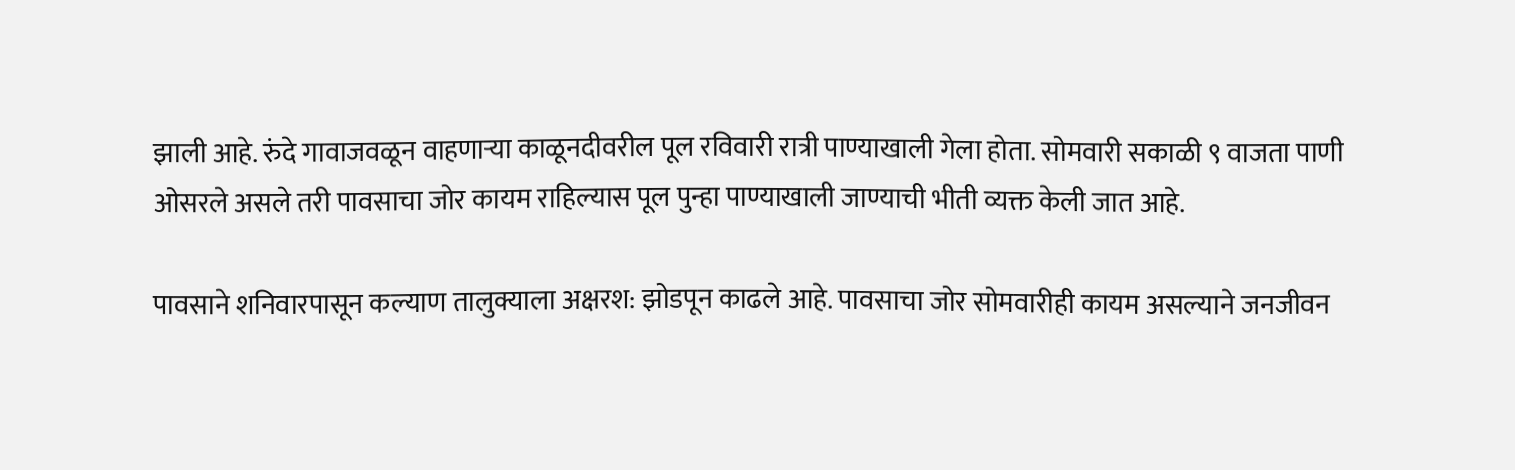झाली आहे. रुंदे गावाजवळून वाहणाऱ्या काळूनदीवरील पूल रविवारी रात्री पाण्याखाली गेला होता. सोमवारी सकाळी ९ वाजता पाणी ओसरले असले तरी पावसाचा जोर कायम राहिल्यास पूल पुन्हा पाण्याखाली जाण्याची भीती व्यक्त केली जात आहे.

पावसाने शनिवारपासून कल्याण तालुक्याला अक्षरश: झोडपून काढले आहे. पावसाचा जोर सोमवारीही कायम असल्याने जनजीवन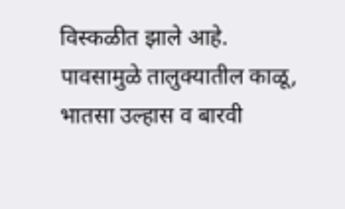विस्कळीत झाले आहे. पावसामुळे तालुक्यातील काळू, भातसा उल्हास व बारवी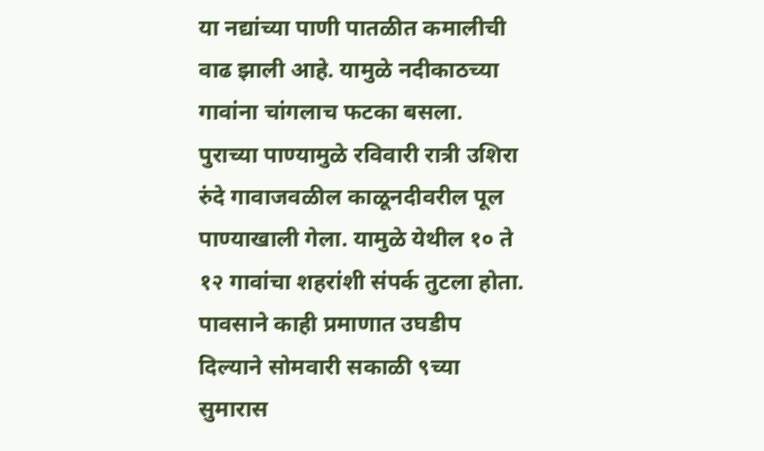या नद्यांच्या पाणी पातळीत कमालीची वाढ झाली आहे. यामुळे नदीकाठच्या गावांना चांगलाच फटका बसला. पुराच्या पाण्यामुळे रविवारी रात्री उशिरा रुंदे गावाजवळील काळूनदीवरील पूल पाण्याखाली गेला. यामुळे येथील १० ते १२ गावांचा शहरांशी संपर्क तुटला होता. पावसाने काही प्रमाणात उघडीप दिल्याने सोमवारी सकाळी ९च्या सुमारास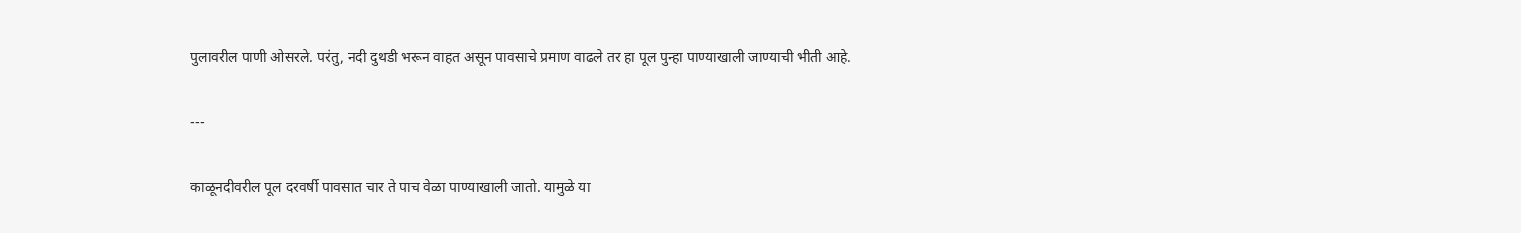पुलावरील पाणी ओसरले. परंतु, नदी दुथडी भरून वाहत असून पावसाचे प्रमाण वाढले तर हा पूल पुन्हा पाण्याखाली जाण्याची भीती आहे.

---

काळूनदीवरील पूल दरवर्षी पावसात चार ते पाच वेळा पाण्याखाली जातो. यामुळे या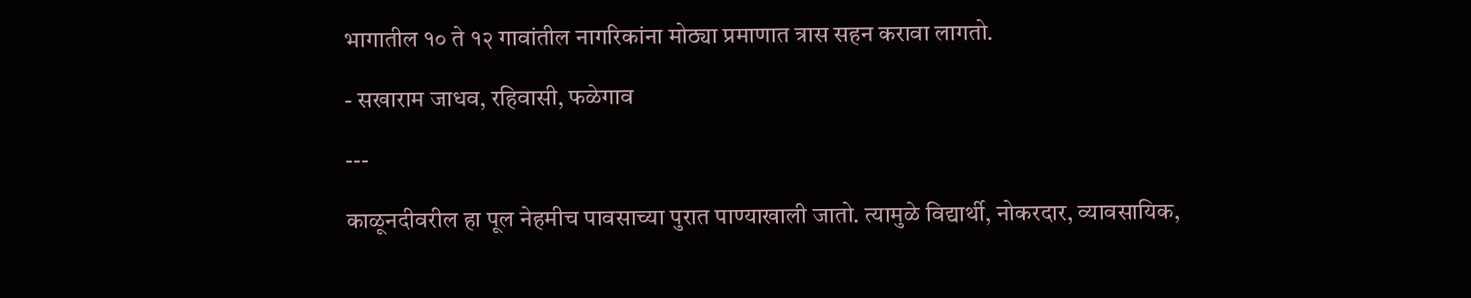भागातील १० ते १२ गावांतील नागरिकांना मोठ्या प्रमाणात त्रास सहन करावा लागतो.

- सखाराम जाधव, रहिवासी, फळेगाव

---

काळूनदीवरील हा पूल नेहमीच पावसाच्या पुरात पाण्याखाली जातो. त्यामुळे विद्यार्थी, नोकरदार, व्यावसायिक,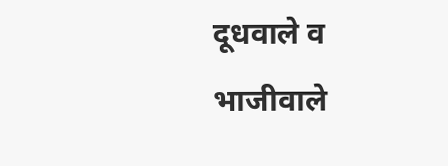दूधवाले व भाजीवाले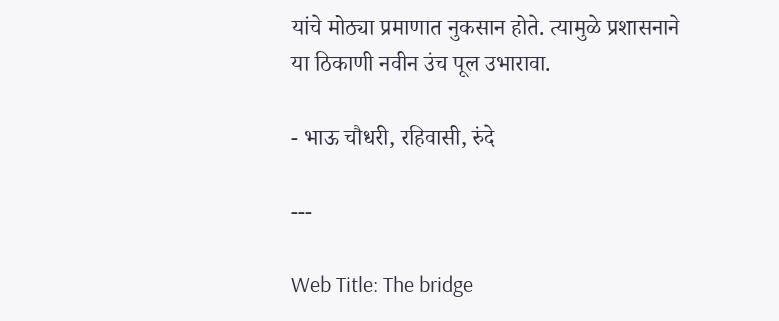यांचे मोठ्या प्रमाणात नुकसान होते. त्यामुळे प्रशासनाने या ठिकाणी नवीन उंच पूल उभारावा.

- भाऊ चौधरी, रहिवासी, रुंदे

---

Web Title: The bridge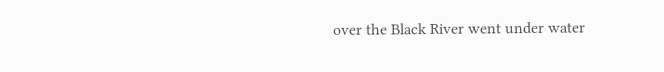over the Black River went under water